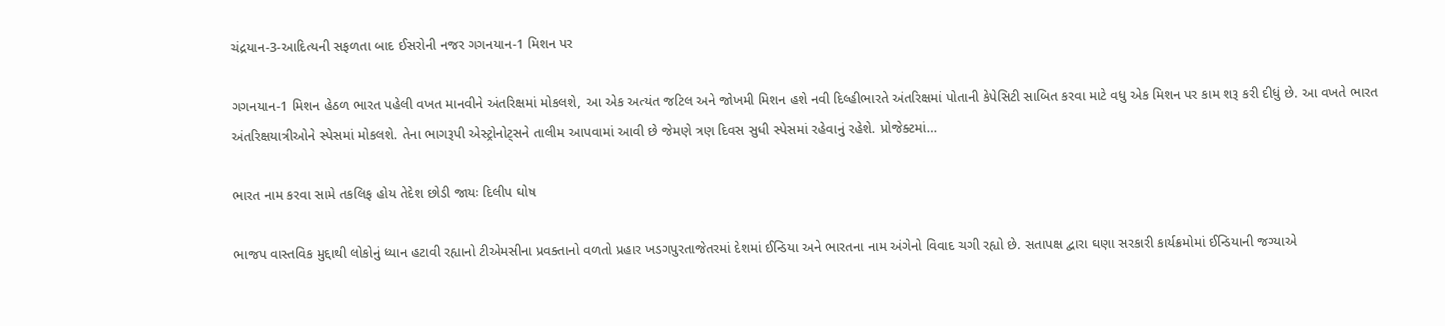ચંદ્રયાન-3-આદિત્યની સફળતા બાદ ઈસરોની નજર ગગનયાન-1 મિશન પર

ગગનયાન-1 મિશન હેઠળ ભારત પહેલી વખત માનવીને અંતરિક્ષમાં મોકલશે, આ એક અત્યંત જટિલ અને જોખમી મિશન હશે નવી દિલ્હીભારતે અંતરિક્ષમાં પોતાની કેપેસિટી સાબિત કરવા માટે વધુ એક મિશન પર કામ શરૂ કરી દીધું છે. આ વખતે ભારત અંતરિક્ષયાત્રીઓને સ્પેસમાં મોકલશે. તેના ભાગરૂપી એસ્ટ્રોનોટ્સને તાલીમ આપવામાં આવી છે જેમણે ત્રણ દિવસ સુધી સ્પેસમાં રહેવાનું રહેશે. પ્રોજેક્ટમાં…

ભારત નામ કરવા સામે તકલિફ હોય તેદેશ છોડી જાયઃ દિલીપ ઘોષ

ભાજપ વાસ્તવિક મુદ્દાથી લોકોનું ધ્યાન હટાવી રહ્યાનો ટીએમસીના પ્રવક્તાનો વળતો પ્રહાર ખડગપુરતાજેતરમાં દેશમાં ઈન્ડિયા અને ભારતના નામ અંગેનો વિવાદ ચગી રહ્યો છે. સતાપક્ષ દ્વારા ઘણા સરકારી કાર્યક્રમોમાં ઈન્ડિયાની જગ્યાએ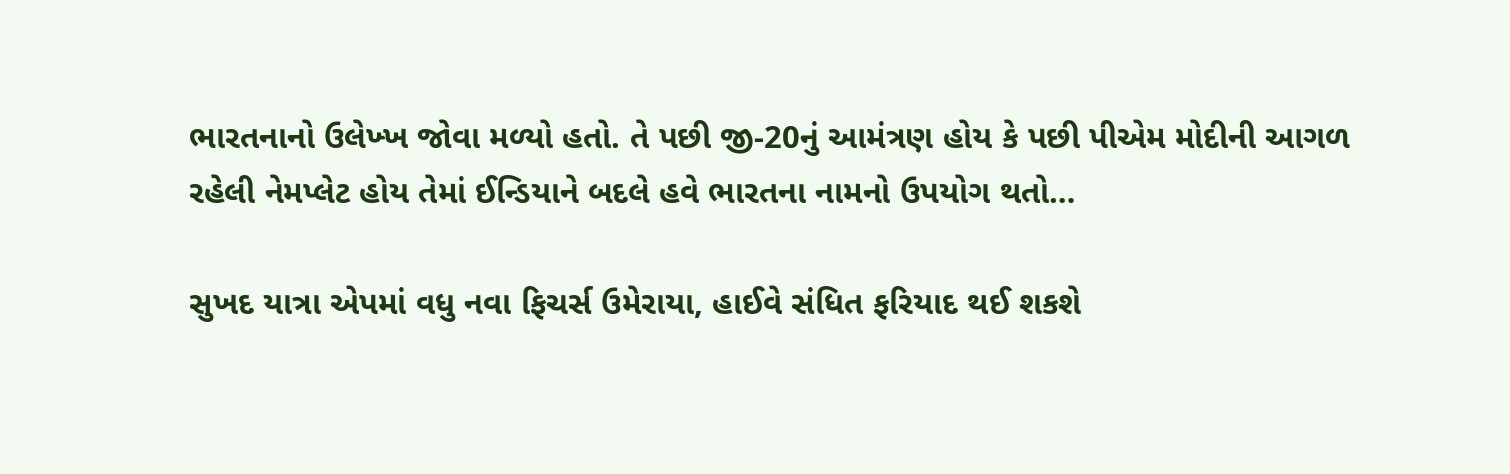ભારતનાનો ઉલેખ્ખ જોવા મળ્યો હતો. તે પછી જી-20નું આમંત્રણ હોય કે પછી પીએમ મોદીની આગળ રહેલી નેમપ્લેટ હોય તેમાં ઈન્ડિયાને બદલે હવે ભારતના નામનો ઉપયોગ થતો…

સુખદ યાત્રા એપમાં વધુ નવા ફિચર્સ ઉમેરાયા, હાઈવે સંધિત ફરિયાદ થઈ શકશે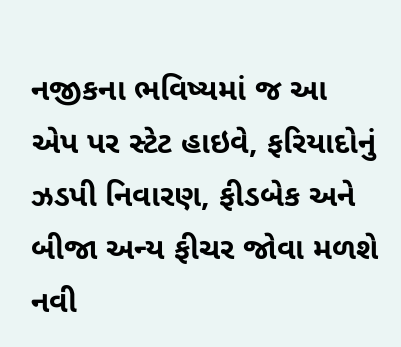નજીકના ભવિષ્યમાં જ આ એપ પર સ્ટેટ હાઇવે, ફરિયાદોનું ઝડપી નિવારણ, ફીડબેક અને બીજા અન્ય ફીચર જોવા મળશે નવી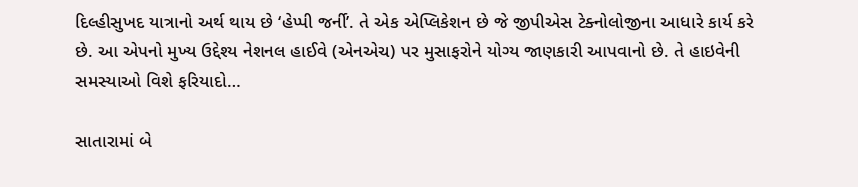દિલ્હીસુખદ યાત્રાનો અર્થ થાય છે ‘હેપ્પી જર્ની’. તે એક એપ્લિકેશન છે જે જીપીએસ ટેક્નોલોજીના આધારે કાર્ય કરે છે. આ એપનો મુખ્ય ઉદ્દેશ્ય નેશનલ હાઈવે (એનએચ) પર મુસાફરોને યોગ્ય જાણકારી આપવાનો છે. તે હાઇવેની સમસ્યાઓ વિશે ફરિયાદો…

સાતારામાં બે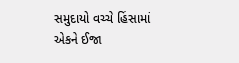સમુદાયો વચ્ચે હિંસામાં એકને ઈજા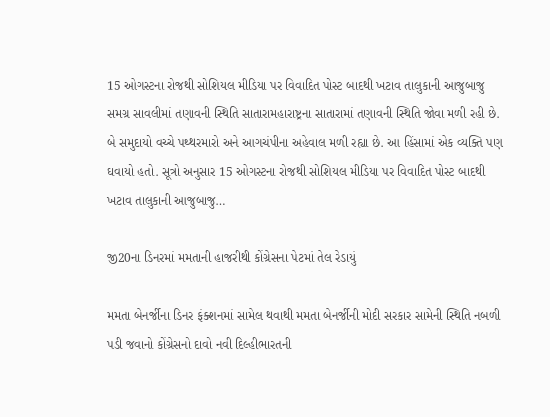15 ઓગસ્ટના રોજથી સોશિયલ મીડિયા પર વિવાદિત પોસ્ટ બાદથી ખટાવ તાલુકાની આજુબાજુ સમગ્ર સાવલીમાં તણાવની સ્થિતિ સાતારામહારાષ્ટ્રના સાતારામાં તણાવની સ્થિતિ જોવા મળી રહી છે. બે સમુદાયો વચ્ચે પથ્થરમારો અને આગચંપીના અહેવાલ મળી રહ્યા છે. આ હિંસામાં એક વ્યક્તિ પણ ઘવાયો હતો. સૂત્રો અનુસાર 15 ઓગસ્ટના રોજથી સોશિયલ મીડિયા પર વિવાદિત પોસ્ટ બાદથી ખટાવ તાલુકાની આજુબાજુ…

જી20ના ડિનરમાં મમતાની હાજરીથી કોંગ્રેસના પેટમાં તેલ રેડાયું

મમતા બેનર્જીના ડિનર ફંક્શનમાં સામેલ થવાથી મમતા બેનર્જીની મોદી સરકાર સામેની સ્થિતિ નબળી પડી જવાનો કોંગ્રેસનો દાવો નવી દિલ્હીભારતની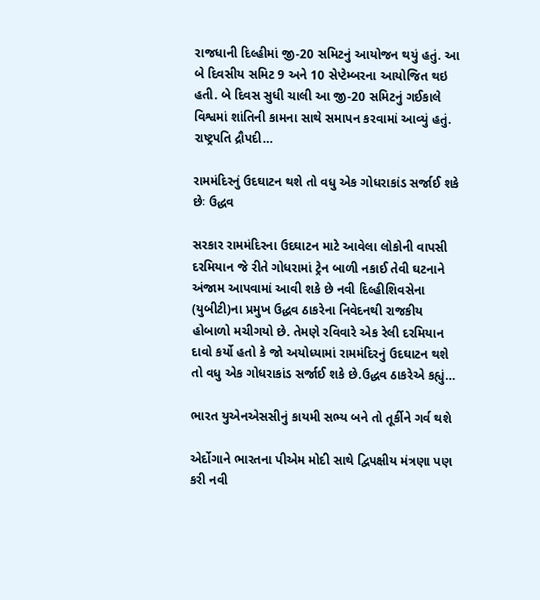રાજધાની દિલ્હીમાં જી-20 સમિટનું આયોજન થયું હતું. આ બે દિવસીય સમિટ 9 અને 10 સેપ્ટેમ્બરના આયોજિત થઇ હતી. બે દિવસ સુધી ચાલી આ જી-20 સમિટનું ગઈકાલે વિશ્વમાં શાંતિની કામના સાથે સમાપન કરવામાં આવ્યું હતું. રાષ્ટ્રપતિ દ્રૌપદી…

રામમંદિરનું ઉદઘાટન થશે તો વધુ એક ગોધરાકાંડ સર્જાઈ શકે છેઃ ઉદ્ધવ

સરકાર રામમંદિરના ઉદઘાટન માટે આવેલા લોકોની વાપસી દરમિયાન જે રીતે ગોધરામાં ટ્રેન બાળી નકાઈ તેવી ઘટનાને અંજામ આપવામાં આવી શકે છે નવી દિલ્હીશિવસેના (યુબીટી)ના પ્રમુખ ઉદ્ધવ ઠાકરેના નિવેદનથી રાજકીય હોબાળો મચીગયો છે. તેમણે રવિવારે એક રેલી દરમિયાન દાવો કર્યો હતો કે જો અયોધ્યામાં રામમંદિરનું ઉદઘાટન થશે તો વધુ એક ગોધરાકાંડ સર્જાઈ શકે છે.ઉદ્ધવ ઠાકરેએ કહ્યું…

ભારત યુએનએસસીનું કાયમી સભ્ય બને તો તૂર્કીને ગર્વ થશે

એર્દોગાને ભારતના પીએમ મોદી સાથે દ્વિપક્ષીય મંત્રણા પણ કરી નવી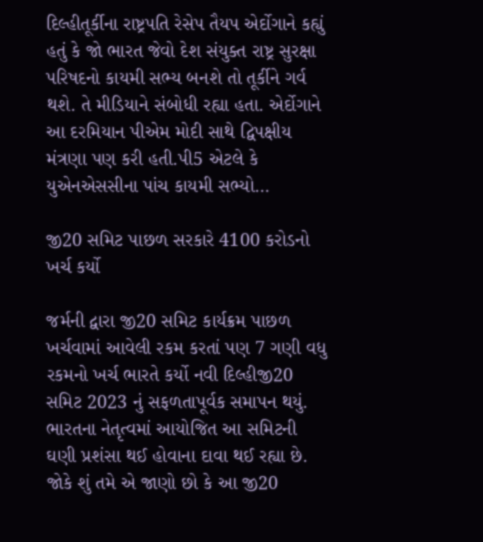દિલ્હીતૂર્કીના રાષ્ટ્રપતિ રેસેપ તૈયપ એર્દોગાને કહ્યું હતું કે જો ભારત જેવો દેશ સંયુક્ત રાષ્ટ્ર સુરક્ષા પરિષદનો કાયમી સભ્ય બનશે તો તૂર્કીને ગર્વ થશે. તે મીડિયાને સંબોધી રહ્યા હતા. એર્દોગાને આ દરમિયાન પીએમ મોદી સાથે દ્વિપક્ષીય મંત્રણા પણ કરી હતી.પી5 એટલે કે યુએનએસસીના પાંચ કાયમી સભ્યો…

જી20 સમિટ પાછળ સરકારે 4100 કરોડનો ખર્ચ કર્યો

જર્મની દ્વારા જી20 સમિટ કાર્યક્રમ પાછળ ખર્ચવામાં આવેલી રકમ કરતાં પણ 7 ગણી વધુ રકમનો ખર્ચ ભારતે કર્યો નવી દિલ્હીજી20 સમિટ 2023 નું સફળતાપૂર્વક સમાપન થયું. ભારતના નેતૃત્વમાં આયોજિત આ સમિટની ઘણી પ્રશંસા થઈ હોવાના દાવા થઈ રહ્યા છે. જોકે શું તમે એ જાણો છો કે આ જી20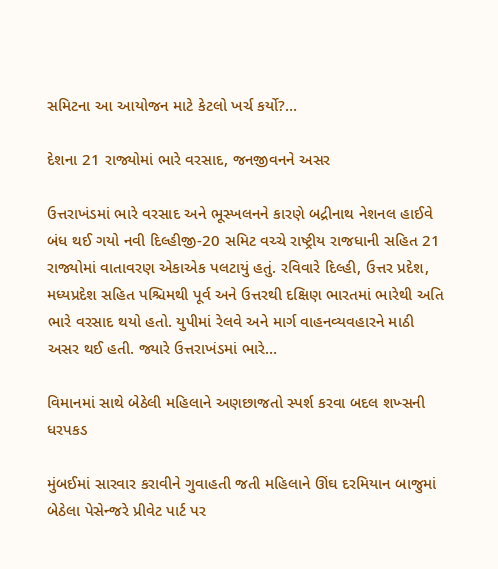સમિટના આ આયોજન માટે કેટલો ખર્ચ કર્યો?…

દેશના 21 રાજ્યોમાં ભારે વરસાદ, જનજીવનને અસર

ઉત્તરાખંડમાં ભારે વરસાદ અને ભૂસ્ખલનને કારણે બદ્રીનાથ નેશનલ હાઈવે બંધ થઈ ગયો નવી દિલ્હીજી-20 સમિટ વચ્ચે રાષ્ટ્રીય રાજધાની સહિત 21 રાજ્યોમાં વાતાવરણ એકાએક પલટાયું હતું. રવિવારે દિલ્હી, ઉત્તર પ્રદેશ, મધ્યપ્રદેશ સહિત પશ્ચિમથી પૂર્વ અને ઉત્તરથી દક્ષિણ ભારતમાં ભારેથી અતિ ભારે વરસાદ થયો હતો. યુપીમાં રેલવે અને માર્ગ વાહનવ્યવહારને માઠી અસર થઈ હતી. જ્યારે ઉત્તરાખંડમાં ભારે…

વિમાનમાં સાથે બેઠેલી મહિલાને અણછાજતો સ્પર્શ કરવા બદલ શખ્સની ધરપકડ

મુંબઈમાં સારવાર કરાવીને ગુવાહતી જતી મહિલાને ઊંઘ દરમિયાન બાજુમાં બેઠેલા પેસેન્જરે પ્રીવેટ પાર્ટ પર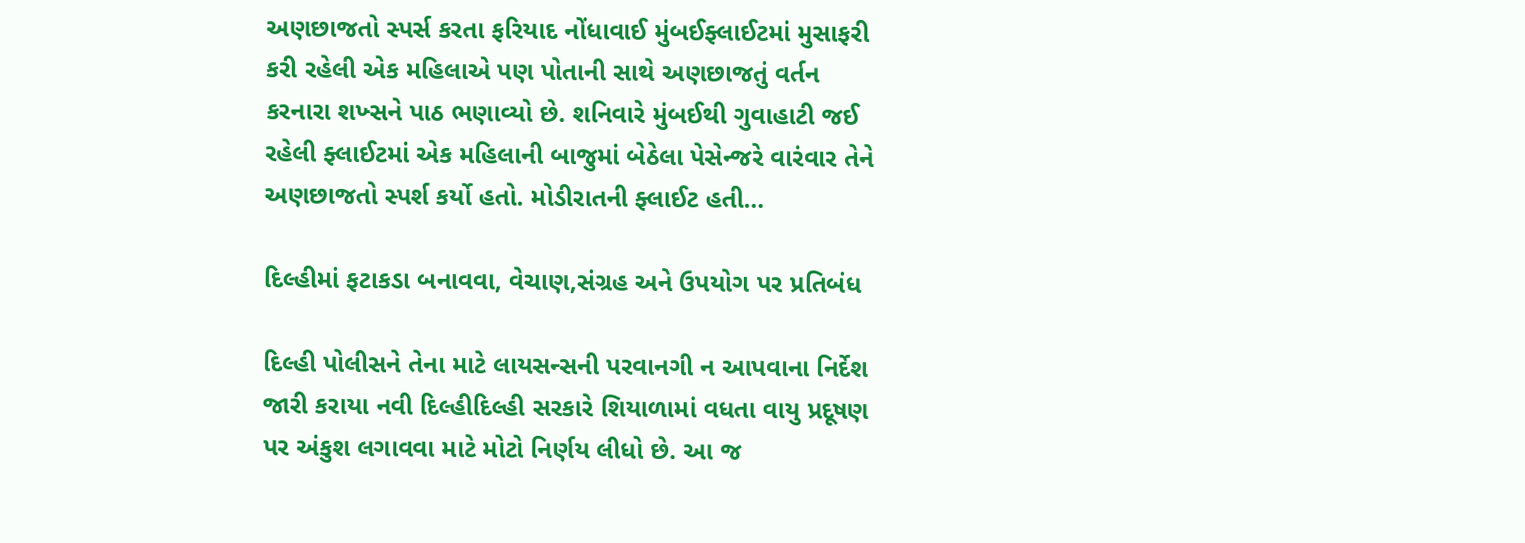અણછાજતો સ્પર્સ કરતા ફરિયાદ નોંધાવાઈ મુંબઈફ્લાઈટમાં મુસાફરી કરી રહેલી એક મહિલાએ પણ પોતાની સાથે અણછાજતું વર્તન કરનારા શખ્સને પાઠ ભણાવ્યો છે. શનિવારે મુંબઈથી ગુવાહાટી જઈ રહેલી ફ્લાઈટમાં એક મહિલાની બાજુમાં બેઠેલા પેસેન્જરે વારંવાર તેને અણછાજતો સ્પર્શ કર્યો હતો. મોડીરાતની ફ્લાઈટ હતી…

દિલ્હીમાં ફટાકડા બનાવવા, વેચાણ,સંગ્રહ અને ઉપયોગ પર પ્રતિબંધ

દિલ્હી પોલીસને તેના માટે લાયસન્સની પરવાનગી ન આપવાના નિર્દેશ જારી કરાયા નવી દિલ્હીદિલ્હી સરકારે શિયાળામાં વધતા વાયુ પ્રદૂષણ પર અંકુશ લગાવવા માટે મોટો નિર્ણય લીધો છે. આ જ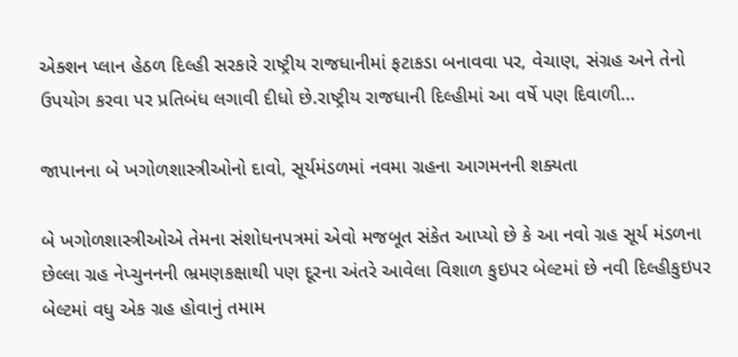એક્શન પ્લાન હેઠળ દિલ્હી સરકારે રાષ્ટ્રીય રાજધાનીમાં ફટાકડા બનાવવા પર, વેચાણ, સંગ્રહ અને તેનો ઉપયોગ કરવા પર પ્રતિબંધ લગાવી દીધો છે.રાષ્ટ્રીય રાજધાની દિલ્હીમાં આ વર્ષે પણ દિવાળી…

જાપાનના બે ખગોળશાસ્ત્રીઓનો દાવો, સૂર્યમંડળમાં નવમા ગ્રહના આગમનની શક્યતા

બે ખગોળશાસ્ત્રીઓએ તેમના સંશોધનપત્રમાં એવો મજબૂત સંકેત આપ્યો છે કે આ નવો ગ્રહ સૂર્ય મંડળના છેલ્લા ગ્રહ નેપ્ચુનનની ભ્રમણકક્ષાથી પણ દૂરના અંતરે આવેલા વિશાળ કુઇપર બેલ્ટમાં છે નવી દિલ્હીકુઇપર બેલ્ટમાં વધુ એક ગ્રહ હોવાનું તમામ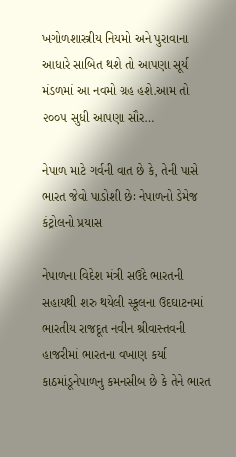ખગોળશાસ્ત્રીય નિયમો અને પુરાવાના આધારે સાબિત થશે તો આપણા સૂર્ય મંડળમાં આ નવમો ગ્રહ હશે.આમ તો ૨૦૦૫ સુધી આપણા સૌર…

નેપાળ માટે ગર્વની વાત છે કે, તેની પાસે ભારત જેવો પાડોશી છેઃ નેપાળનો ડેમેજ કંટ્રોલનો પ્રયાસ

નેપાળના વિદેશ મંત્રી સઉદે ભારતની સહાયથી શરુ થયેલી સ્કૂલના ઉદઘાટનમાં ભારતીય રાજદૂત નવીન શ્રીવાસ્તવની હાજરીમાં ભારતના વખાણ કર્યા કાઠમાંડૂનેપાળનુ કમનસીબ છે કે તેને ભારત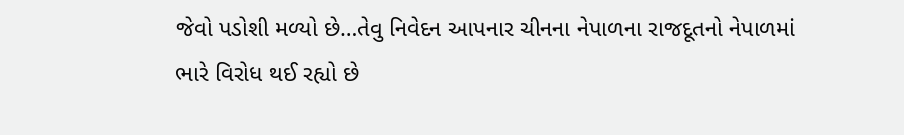જેવો પડોશી મળ્યો છે…તેવુ નિવેદન આપનાર ચીનના નેપાળના રાજદૂતનો નેપાળમાં ભારે વિરોધ થઈ રહ્યો છે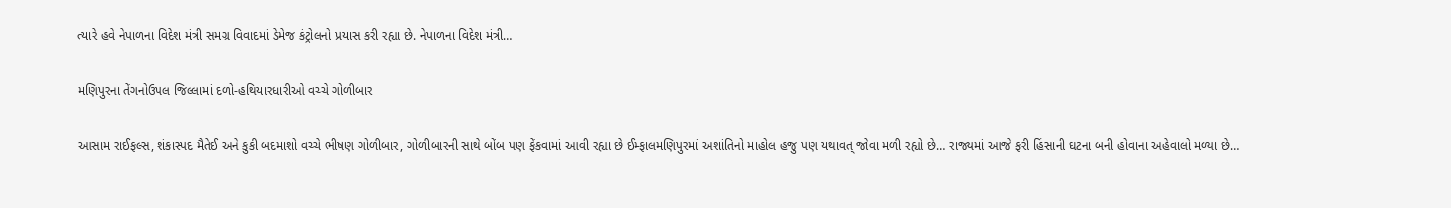ત્યારે હવે નેપાળના વિદેશ મંત્રી સમગ્ર વિવાદમાં ડેમેજ કંટ્રોલનો પ્રયાસ કરી રહ્યા છે. નેપાળના વિદેશ મંત્રી…

મણિપુરના તેંગનોઉપલ જિલ્લામાં દળો-હથિયારધારીઓ વચ્ચે ગોળીબાર

આસામ રાઈફલ્સ, શંકાસ્પદ મૈતેઈ અને કુકી બદમાશો વચ્ચે ભીષણ ગોળીબાર, ગોળીબારની સાથે બોંબ પણ ફેંકવામાં આવી રહ્યા છે ઈમ્ફાલમણિપુરમાં અશાંતિનો માહોલ હજુ પણ યથાવત્ જોવા મળી રહ્યો છે… રાજ્યમાં આજે ફરી હિંસાની ઘટના બની હોવાના અહેવાલો મળ્યા છે…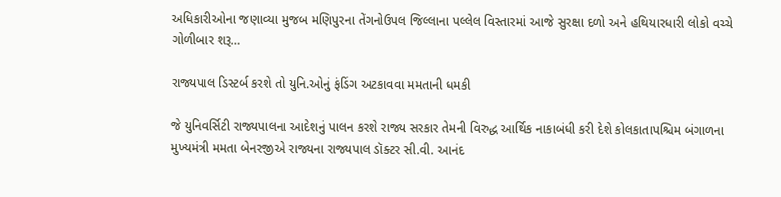અધિકારીઓના જણાવ્યા મુજબ મણિપુરના તેંગનોઉપલ જિલ્લાના પલ્લેલ વિસ્તારમાં આજે સુરક્ષા દળો અને હથિયારધારી લોકો વચ્ચે ગોળીબાર શરૂ…

રાજ્યપાલ ડિસ્ટર્બ કરશે તો યુનિ.ઓનું ફંડિંગ અટકાવવા મમતાની ધમકી

જે યુનિવર્સિટી રાજ્યપાલના આદેશનું પાલન કરશે રાજ્ય સરકાર તેમની વિરુદ્ધ આર્થિક નાકાબંધી કરી દેશે કોલકાતાપશ્ચિમ બંગાળના મુખ્યમંત્રી મમતા બેનરજીએ રાજ્યના રાજ્યપાલ ડૉક્ટર સી.વી. આનંદ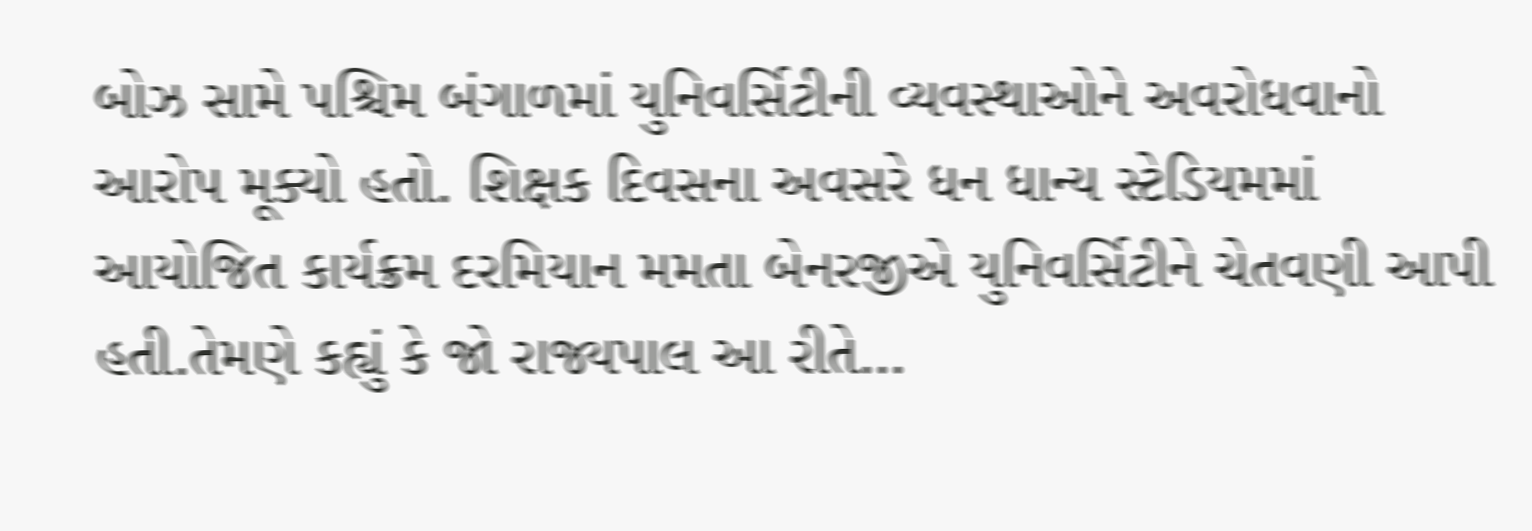બોઝ સામે પશ્ચિમ બંગાળમાં યુનિવર્સિટીની વ્યવસ્થાઓને અવરોધવાનો આરોપ મૂક્યો હતો. શિક્ષક દિવસના અવસરે ધન ધાન્ય સ્ટેડિયમમાં આયોજિત કાર્યક્રમ દરમિયાન મમતા બેનરજીએ યુનિવર્સિટીને ચેતવણી આપી હતી.તેમણે કહ્યું કે જો રાજ્યપાલ આ રીતે…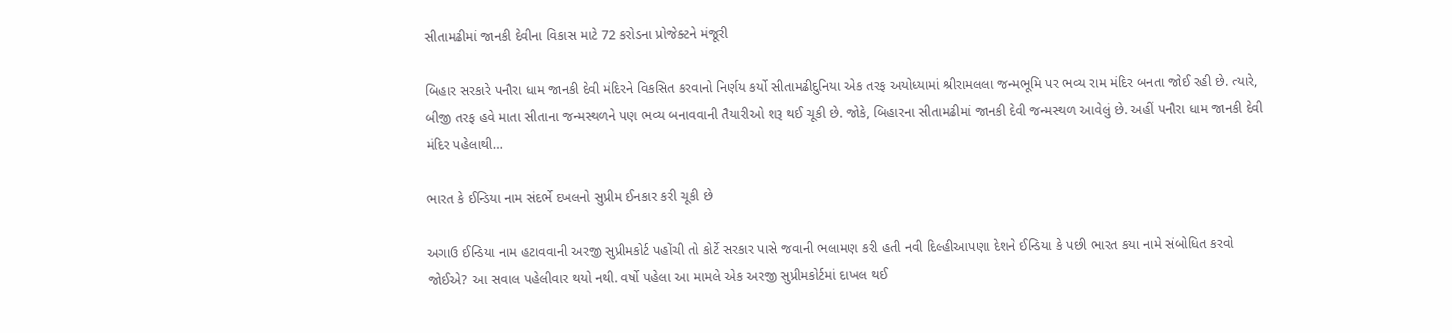સીતામઢીમાં જાનકી દેવીના વિકાસ માટે 72 કરોડના પ્રોજેક્ટને મંજૂરી

બિહાર સરકારે પનૌરા ધામ જાનકી દેવી મંદિરને વિકસિત કરવાનો નિર્ણય કર્યો સીતામઢીદુનિયા એક તરફ અયોધ્યામાં શ્રીરામલલા જન્મભૂમિ પર ભવ્ય રામ મંદિર બનતા જોઈ રહી છે. ત્યારે, બીજી તરફ હવે માતા સીતાના જન્મસ્થળને પણ ભવ્ય બનાવવાની તૈયારીઓ શરૂ થઈ ચૂકી છે. જોકે, બિહારના સીતામઢીમાં જાનકી દેવી જન્મસ્થળ આવેલું છે. અહીં પનૌરા ધામ જાનકી દેવી મંદિર પહેલાથી…

ભારત કે ઈન્ડિયા નામ સંદર્ભે દખલનો સુપ્રીમ ઈનકાર કરી ચૂકી છે

અગાઉ ઈન્ડિયા નામ હટાવવાની અરજી સુપ્રીમકોર્ટ પહોંચી તો કોર્ટે સરકાર પાસે જવાની ભલામણ કરી હતી નવી દિલ્હીઆપણા દેશને ઈન્ડિયા કે પછી ભારત કયા નામે સંબોધિત કરવો જોઈએ? આ સવાલ પહેલીવાર થયો નથી. વર્ષો પહેલા આ મામલે એક અરજી સુપ્રીમકોર્ટમાં દાખલ થઈ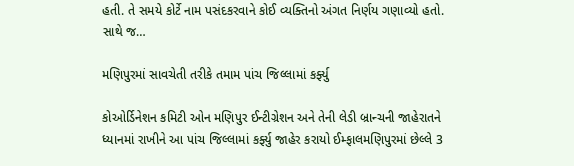હતી. તે સમયે કોર્ટે નામ પસંદકરવાને કોઈ વ્યક્તિનો અંગત નિર્ણય ગણાવ્યો હતો. સાથે જ…

મણિપુરમાં સાવચેતી તરીકે તમામ પાંચ જિલ્લામાં કર્ફ્યુ

કોઓર્ડિનેશન કમિટી ઓન મણિપુર ઈન્ટીગ્રેશન અને તેની લેડી બ્રાન્ચની જાહેરાતને ધ્યાનમાં રાખીને આ પાંચ જિલ્લામાં કર્ફ્યુ જાહેર કરાયો ઈમ્ફાલમણિપુરમાં છેલ્લે 3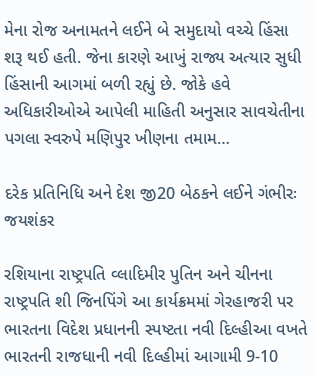મેના રોજ અનામતને લઈને બે સમુદાયો વચ્ચે હિંસા શરૂ થઈ હતી. જેના કારણે આખું રાજ્ય અત્યાર સુધી હિંસાની આગમાં બળી રહ્યું છે. જોકે હવે અધિકારીઓએ આપેલી માહિતી અનુસાર સાવચેતીના પગલા સ્વરુપે મણિપુર ખીણના તમામ…

દરેક પ્રતિનિધિ અને દેશ જી20 બેઠકને લઈને ગંભીરઃ જયશંકર

રશિયાના રાષ્ટ્રપતિ વ્લાદિમીર પુતિન અને ચીનના રાષ્ટ્રપતિ શી જિનપિંગે આ કાર્યક્રમમાં ગેરહાજરી પર ભારતના વિદેશ પ્રધાનની સ્પષ્ટતા નવી દિલ્હીઆ વખતે ભારતની રાજધાની નવી દિલ્હીમાં આગામી 9-10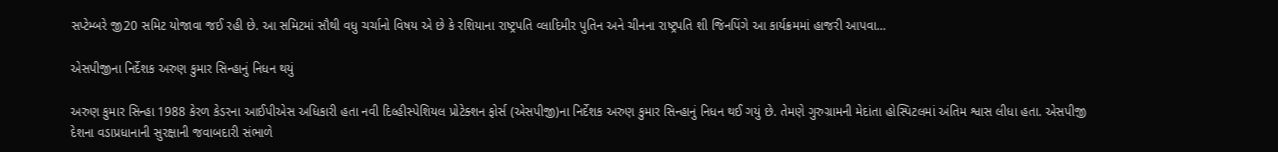સપ્ટેમ્બરે જી20 સમિટ યોજાવા જઈ રહી છે. આ સમિટમાં સૌથી વધુ ચર્ચાનો વિષય એ છે કે રશિયાના રાષ્ટ્રપતિ વ્લાદિમીર પુતિન અને ચીનના રાષ્ટ્રપતિ શી જિનપિંગે આ કાર્યક્રમમાં હાજરી આપવા…

એસપીજીના નિર્દેશક અરુણ કુમાર સિન્હાનું નિધન થયું

અરુણ કુમાર સિન્હા 1988 કેરળ કેડરના આઈપીએસ અધિકારી હતા નવી દિલ્હીસ્પેશિયલ પ્રોટેક્શન ફોર્સ (એસપીજી)ના નિર્દેશક અરુણ કુમાર સિન્હાનું નિધન થઈ ગયું છે. તેમણે ગુરુગ્રામની મેદાંતા હોસ્પિટલમાં અંતિમ શ્વાસ લીધા હતા. એસપીજી દેશના વડાપ્રધાનાની સુરક્ષાની જવાબદારી સંભાળે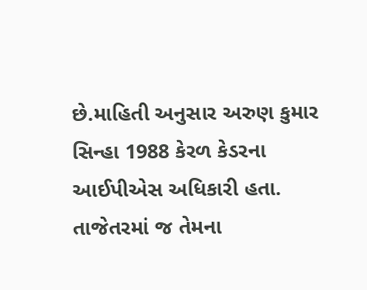છે.માહિતી અનુસાર અરુણ કુમાર સિન્હા 1988 કેરળ કેડરના આઈપીએસ અધિકારી હતા. તાજેતરમાં જ તેમના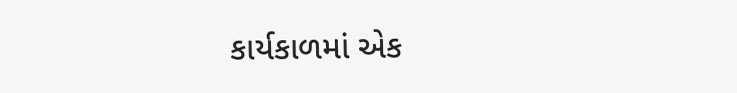કાર્યકાળમાં એક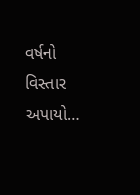વર્ષનો વિસ્તાર અપાયો…